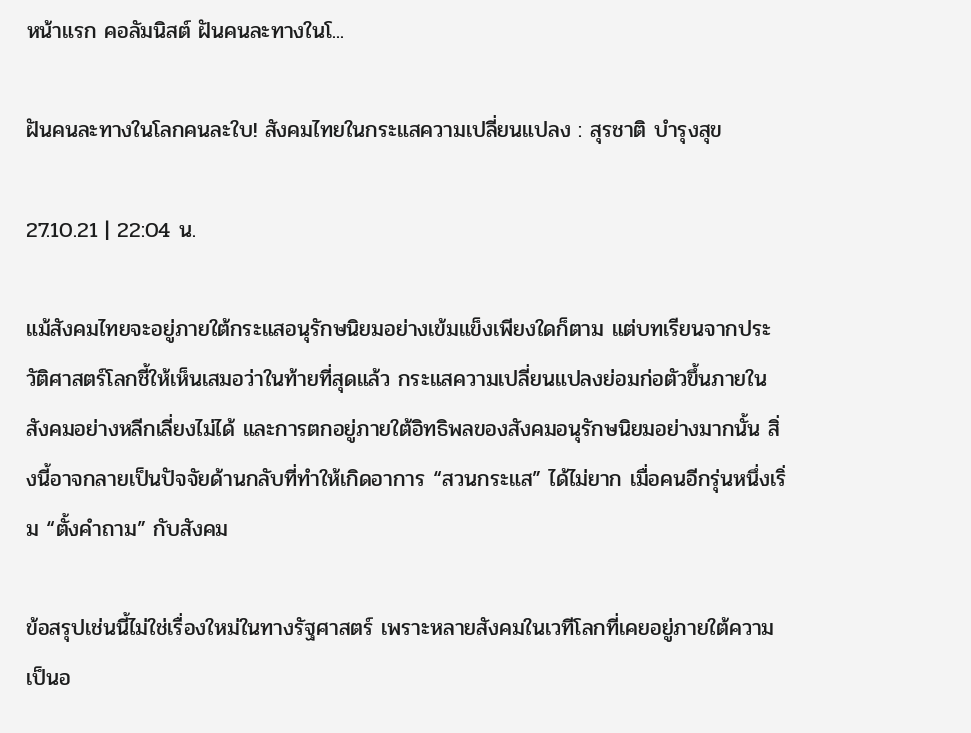หน้าแรก คอลัมนิสต์ ฝันคนละทางในโ...

ฝันคนละทางในโลกคนละใบ! สังคมไทยในกระแสความเปลี่ยนแปลง : สุรชาติ บำรุงสุข

27.10.21 | 22:04 น.

แม้สังคมไทยจะอยู่ภายใต้กระแสอนุรักษนิยมอย่างเข้มแข็งเพียงใดก็ตาม แต่บทเรียนจากประวัติศาสตร์โลกชี้ให้เห็นเสมอว่าในท้ายที่สุดแล้ว กระแสความเปลี่ยนแปลงย่อมก่อตัวขึ้นภายในสังคมอย่างหลีกเลี่ยงไม่ได้ และการตกอยู่ภายใต้อิทธิพลของสังคมอนุรักษนิยมอย่างมากนั้น สิ่งนี้อาจกลายเป็นปัจจัยด้านกลับที่ทำให้เกิดอาการ “สวนกระแส” ได้ไม่ยาก เมื่อคนอีกรุ่นหนึ่งเริ่ม “ตั้งคำถาม” กับสังคม

ข้อสรุปเช่นนี้ไม่ใช่เรื่องใหม่ในทางรัฐศาสตร์ เพราะหลายสังคมในเวทีโลกที่เคยอยู่ภายใต้ความเป็นอ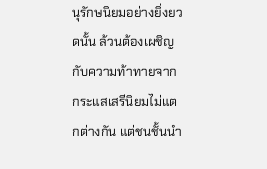นุรักษนิยมอย่างยิ่งยวดนั้น ล้วนต้องเผชิญกับความท้าทายจากกระแสเสรีนิยมไม่แตกต่างกัน แต่ชนชั้นนำ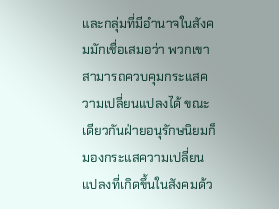และกลุ่มที่มีอำนาจในสังคมมักเชื่อเสมอว่า พวกเขาสามารถควบคุมกระแสความเปลี่ยนแปลงได้ ขณะเดียวกันฝ่ายอนุรักษนิยมก็มองกระแสความเปลี่ยนแปลงที่เกิดขึ้นในสังคมด้ว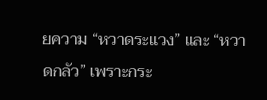ยความ “หวาดระแวง” และ “หวาดกลัว” เพราะกระ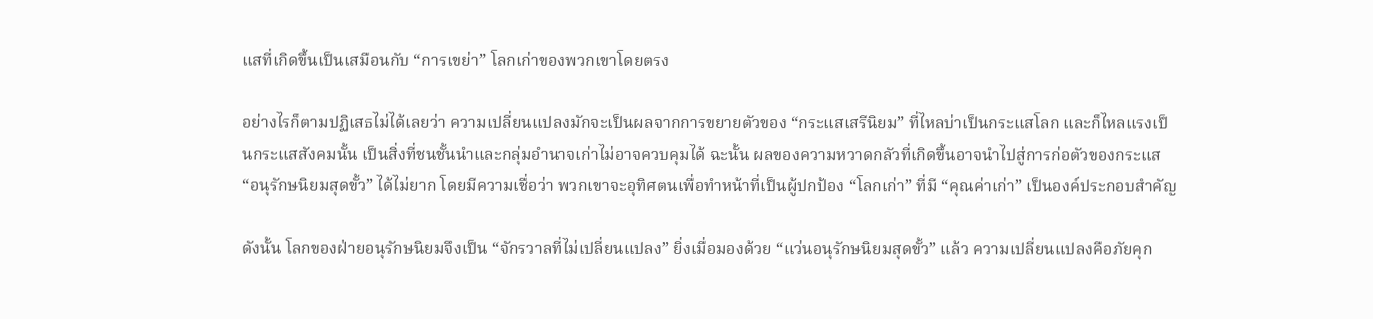แสที่เกิดขึ้นเป็นเสมือนกับ “การเขย่า” โลกเก่าของพวกเขาโดยตรง

อย่างไรก็ตามปฏิเสธไม่ได้เลยว่า ความเปลี่ยนแปลงมักจะเป็นผลจากการขยายตัวของ “กระแสเสรีนิยม” ที่ไหลบ่าเป็นกระแสโลก และก็ไหลแรงเป็นกระแสสังคมนั้น เป็นสิ่งที่ชนชั้นนำและกลุ่มอำนาจเก่าไม่อาจควบคุมได้ ฉะนั้น ผลของความหวาดกลัวที่เกิดขึ้นอาจนำไปสู่การก่อตัวของกระแส “อนุรักษนิยมสุดขั้ว” ได้ไม่ยาก โดยมีความเชื่อว่า พวกเขาจะอุทิศตนเพื่อทำหน้าที่เป็นผู้ปกป้อง “โลกเก่า” ที่มี “คุณค่าเก่า” เป็นองค์ประกอบสำคัญ

ดังนั้น โลกของฝ่ายอนุรักษนิยมจึงเป็น “จักรวาลที่ไม่เปลี่ยนแปลง” ยิ่งเมื่อมองด้วย “แว่นอนุรักษนิยมสุดขั้ว” แล้ว ความเปลี่ยนแปลงคือภัยคุก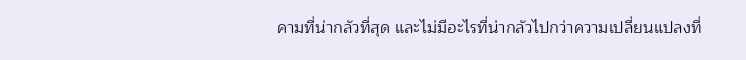คามที่น่ากลัวที่สุด และไม่มีอะไรที่น่ากลัวไปกว่าความเปลี่ยนแปลงที่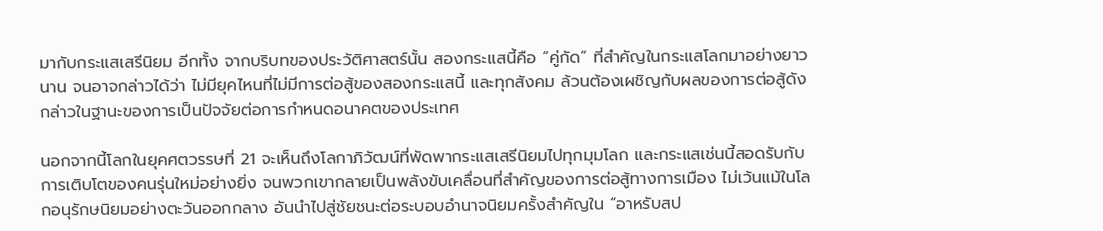มากับกระแสเสรีนิยม อีกทั้ง จากบริบทของประวัติศาสตร์นั้น สองกระแสนี้คือ “คู่กัด” ที่สำคัญในกระแสโลกมาอย่างยาวนาน จนอาจกล่าวได้ว่า ไม่มียุคไหนที่ไม่มีการต่อสู้ของสองกระแสนี้ และทุกสังคม ล้วนต้องเผชิญกับผลของการต่อสู้ดังกล่าวในฐานะของการเป็นปัจจัยต่อการกำหนดอนาคตของประเทศ

นอกจากนี้โลกในยุคศตวรรษที่ 21 จะเห็นถึงโลกาภิวัฒน์ที่พัดพากระแสเสรีนิยมไปทุกมุมโลก และกระแสเช่นนี้สอดรับกับการเติบโตของคนรุ่นใหม่อย่างยิ่ง จนพวกเขากลายเป็นพลังขับเคลื่อนที่สำคัญของการต่อสู้ทางการเมือง ไม่เว้นแม้ในโลกอนุรักษนิยมอย่างตะวันออกกลาง อันนำไปสู่ชัยชนะต่อระบอบอำนาจนิยมครั้งสำคัญใน “อาหรับสป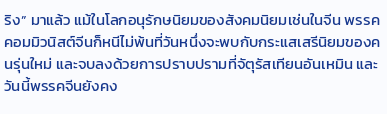ริง” มาแล้ว แม้ในโลกอนุรักษนิยมของสังคมนิยมเช่นในจีน พรรคคอมมิวนิสต์จีนก็หนีไม่พ้นที่วันหนึ่งจะพบกับกระแสเสรีนิยมของคนรุ่นใหม่ และจบลงด้วยการปราบปรามที่จัตุรัสเทียนอันเหมิน และวันนี้พรรคจีนยังคง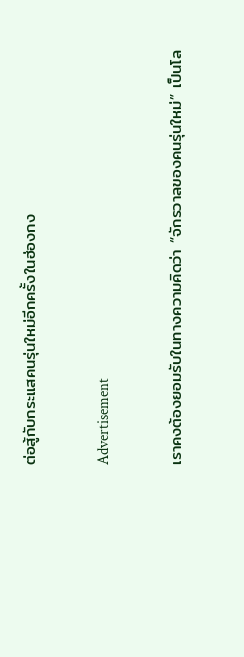ต่อสู้กับกระแสคนรุ่นใหม่อีกครั้งในฮ่องกง

Advertisement

เราคงต้องยอมรับในทางความคิดว่า “จักรวาลของคนรุ่นใหม่” เป็นโล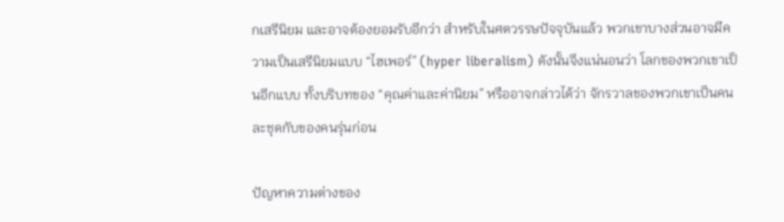กเสรีนิยม และอาจต้องยอมรับอีกว่า สำหรับในศตวรรษปัจจุบันแล้ว พวกเขาบางส่วนอาจมีความเป็นเสรีนิยมแบบ “ไฮเพอร์” (hyper liberalism) ดังนั้นจึงแน่นอนว่า โลกของพวกเขาเป็นอีกแบบ ทั้งบริบทของ “คุณค่าและค่านิยม” หรืออาจกล่าวได้ว่า จักรวาลของพวกเขาเป็นคนละชุดกับของคนรุ่นก่อน

ปัญหาความต่างของ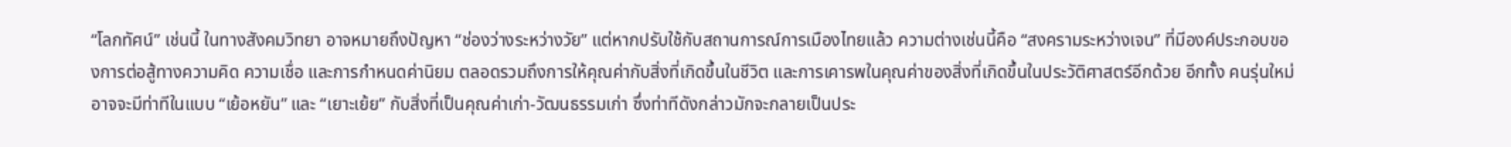“โลกทัศน์” เช่นนี้ ในทางสังคมวิทยา อาจหมายถึงปัญหา “ช่องว่างระหว่างวัย” แต่หากปรับใช้กับสถานการณ์การเมืองไทยแล้ว ความต่างเช่นนี้คือ “สงครามระหว่างเจน” ที่มีองค์ประกอบของการต่อสู้ทางความคิด ความเชื่อ และการกำหนดค่านิยม ตลอดรวมถึงการให้คุณค่ากับสิ่งที่เกิดขึ้นในชีวิต และการเคารพในคุณค่าของสิ่งที่เกิดขึ้นในประวัติศาสตร์อีกด้วย อีกทั้ง คนรุ่นใหม่อาจจะมีท่าทีในแบบ “เย้อหยัน” และ “เยาะเย้ย” กับสิ่งที่เป็นคุณค่าเก่า-วัฒนธรรมเก่า ซึ่งท่าทีดังกล่าวมักจะกลายเป็นประ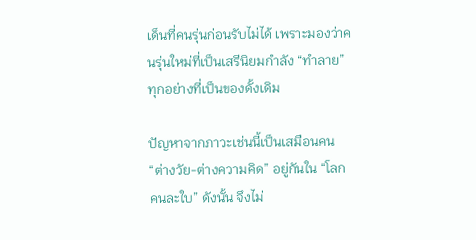เด็นที่คนรุ่นก่อนรับไม่ได้ เพราะมองว่าคนรุ่นใหม่ที่เป็นเสรีนิยมกำลัง “ทำลาย” ทุกอย่างที่เป็นของดั้งเดิม

ปัญหาจากภาวะเช่นนี้เป็นเสมือนคน “ต่างวัย-ต่างความคิด” อยู่กันใน “โลกคนละใบ” ดังนั้น จึงไม่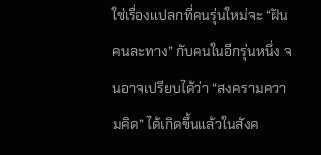ใช่เรื่องแปลกที่คนรุ่นใหม่จะ “ฝันคนละทาง” กับคนในอีกรุ่นหนึ่ง จนอาจเปรียบได้ว่า “สงครามความคิด” ได้เกิดขึ้นแล้วในสังค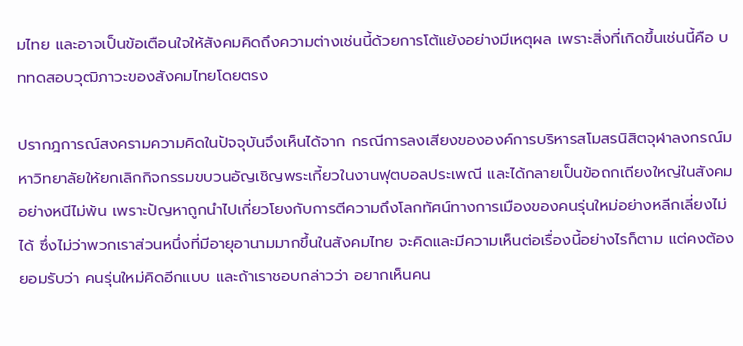มไทย และอาจเป็นข้อเตือนใจให้สังคมคิดถึงความต่างเช่นนี้ด้วยการโต้แย้งอย่างมีเหตุผล เพราะสิ่งที่เกิดขึ้นเช่นนี้คือ บททดสอบวุฒิภาวะของสังคมไทยโดยตรง

ปรากฎการณ์สงครามความคิดในปัจจุบันจึงเห็นได้จาก กรณีการลงเสียงขององค์การบริหารสโมสรนิสิตจุฬาลงกรณ์มหาวิทยาลัยให้ยกเลิกกิจกรรมขบวนอัญเชิญพระเกี้ยวในงานฟุตบอลประเพณี และได้กลายเป็นข้อถกเถียงใหญ่ในสังคมอย่างหนีไม่พ้น เพราะปัญหาถูกนำไปเกี่ยวโยงกับการตีความถึงโลกทัศน์ทางการเมืองของคนรุ่นใหม่อย่างหลีกเลี่ยงไม่ได้ ซึ่งไม่ว่าพวกเราส่วนหนึ่งที่มีอายุอานามมากขึ้นในสังคมไทย จะคิดและมีความเห็นต่อเรื่องนี้อย่างไรก็ตาม แต่คงต้องยอมรับว่า คนรุ่นใหม่คิดอีกแบบ และถ้าเราชอบกล่าวว่า อยากเห็นคน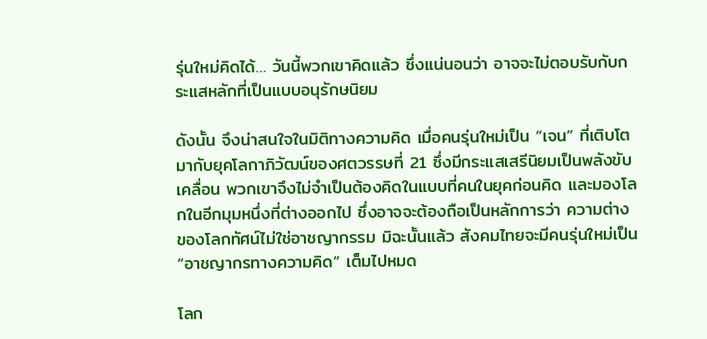รุ่นใหม่คิดได้… วันนี้พวกเขาคิดแล้ว ซึ่งแน่นอนว่า อาจจะไม่ตอบรับกับกระแสหลักที่เป็นแบบอนุรักษนิยม

ดังนั้น จึงน่าสนใจในมิติทางความคิด เมื่อคนรุ่นใหม่เป็น “เจน” ที่เติบโตมากับยุคโลกาภิวัฒน์ของศตวรรษที่ 21 ซึ่งมีกระแสเสรีนิยมเป็นพลังขับเคลื่อน พวกเขาจึงไม่จำเป็นต้องคิดในแบบที่คนในยุคก่อนคิด และมองโลกในอีกมุมหนึ่งที่ต่างออกไป ซึ่งอาจจะต้องถือเป็นหลักการว่า ความต่างของโลกทัศน์ไม่ใช่อาชญากรรม มิฉะนั้นแล้ว สังคมไทยจะมีคนรุ่นใหม่เป็น “อาชญากรทางความคิด” เต็มไปหมด

โลก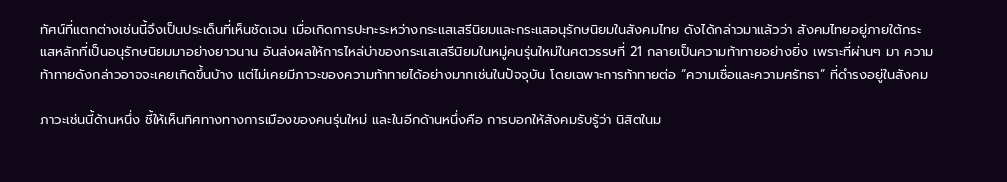ทัศน์ที่แตกต่างเช่นนี้จึงเป็นประเด็นที่เห็นชัดเจน เมื่อเกิดการปะทะระหว่างกระแสเสรีนิยมและกระแสอนุรักษนิยมในสังคมไทย ดังได้กล่าวมาแล้วว่า สังคมไทยอยู่ภายใต้กระแสหลักที่เป็นอนุรักษนิยมมาอย่างยาวนาน อันส่งผลให้การไหล่บ่าของกระแสเสรีนิยมในหมู่คนรุ่นใหม่ในศตวรรษที่ 21 กลายเป็นความท้าทายอย่างยิ่ง เพราะที่ผ่านๆ มา ความท้าทายดังกล่าวอาจจะเคยเกิดขึ้นบ้าง แต่ไม่เคยมีภาวะของความท้าทายได้อย่างมากเช่นในปัจจุบัน โดยเฉพาะการท้าทายต่อ “ความเชื่อและความศรัทธา” ที่ดำรงอยู่ในสังคม

ภาวะเช่นนี้ด้านหนึ่ง ชี้ให้เห็นทิศทางทางการเมืองของคนรุ่นใหม่ และในอีกด้านหนึ่งคือ การบอกให้สังคมรับรู้ว่า นิสิตในม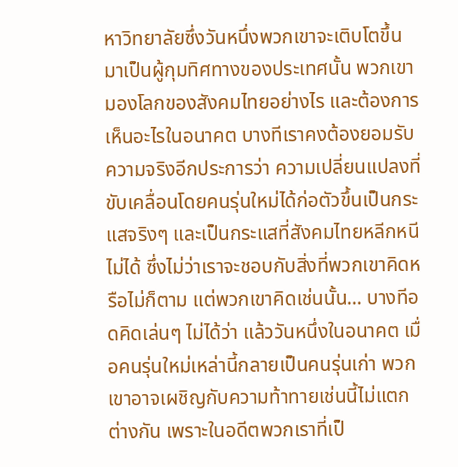หาวิทยาลัยซึ่งวันหนึ่งพวกเขาจะเติบโตขึ้นมาเป็นผู้กุมทิศทางของประเทศนั้น พวกเขามองโลกของสังคมไทยอย่างไร และต้องการเห็นอะไรในอนาคต บางทีเราคงต้องยอมรับความจริงอีกประการว่า ความเปลี่ยนแปลงที่ขับเคลื่อนโดยคนรุ่นใหม่ได้ก่อตัวขึ้นเป็นกระแสจริงๆ และเป็นกระแสที่สังคมไทยหลีกหนีไม่ได้ ซึ่งไม่ว่าเราจะชอบกับสิ่งที่พวกเขาคิดหรือไม่ก็ตาม แต่พวกเขาคิดเช่นนั้น… บางทีอดคิดเล่นๆ ไม่ได้ว่า แล้ววันหนึ่งในอนาคต เมื่อคนรุ่นใหม่เหล่านี้กลายเป็นคนรุ่นเก่า พวกเขาอาจเผชิญกับความท้าทายเช่นนี้ไม่แตกต่างกัน เพราะในอดีตพวกเราที่เป็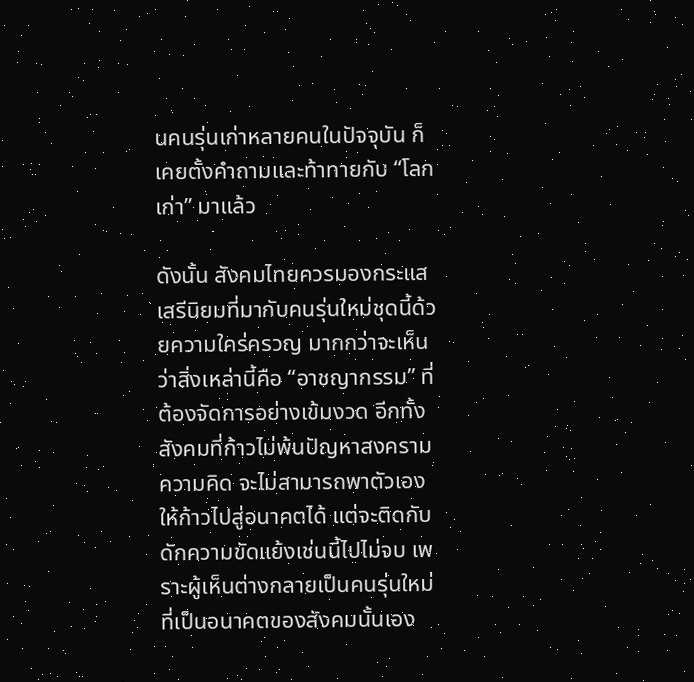นคนรุ่นเก่าหลายคนในปัจจุบัน ก็เคยตั้งคำถามและท้าทายกับ “โลกเก่า” มาแล้ว

ดังนั้น สังคมไทยควรมองกระแสเสรีนิยมที่มากับคนรุ่นใหม่ชุดนี้ด้วยความใคร่ครวญ มากกว่าจะเห็นว่าสิ่งเหล่านี้คือ “อาชญากรรม” ที่ต้องจัดการอย่างเข้มงวด อีกทั้ง สังคมที่ก้าวไม่พ้นปัญหาสงครามความคิด จะไม่สามารถพาตัวเองให้ก้าวไปสู่อนาคตได้ แต่จะติดกับดักความขัดแย้งเช่นนี้ไปไม่จบ เพราะผู้เห็นต่างกลายเป็นคนรุ่นใหม่ที่เป็นอนาคตของสังคมนั้นเอง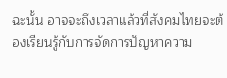ฉะนั้น อาจจะถึงเวลาแล้วที่สังคมไทยจะต้องเรียนรู้กับการจัดการปัญหาความ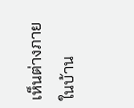เห็นต่างภายในบ้าน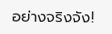อย่างจริงจัง!